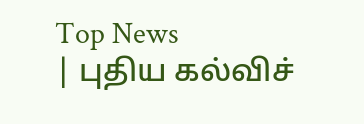Top News
| புதிய கல்விச்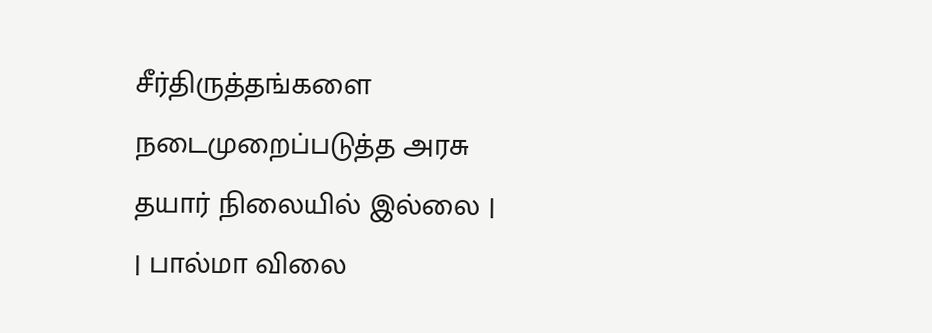சீர்திருத்தங்களை நடைமுறைப்படுத்த அரசு தயார் நிலையில் இல்லை | | பால்மா விலை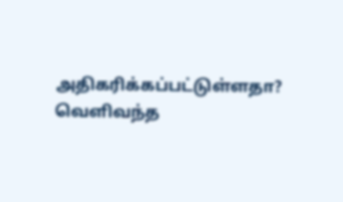அதிகரிக்கப்பட்டுள்ளதா? வெளிவந்த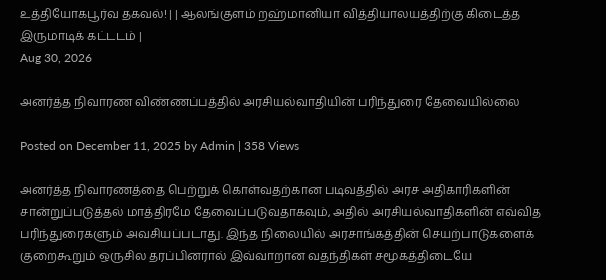உத்தியோகபூர்வ தகவல்! | | ஆலங்குளம் றஹ்மானியா வித்தியாலயத்திற்கு கிடைத்த இருமாடிக் கட்டடம் |
Aug 30, 2026

அனர்த்த நிவாரண விண்ணப்பத்தில் அரசியல்வாதியின் பரிந்துரை தேவையில்லை

Posted on December 11, 2025 by Admin | 358 Views

அனர்த்த நிவாரணத்தை பெற்றுக் கொள்வதற்கான படிவத்தில் அரச அதிகாரிகளின் சான்றுப்படுத்தல் மாத்திரமே தேவைப்படுவதாகவும், அதில் அரசியல்வாதிகளின் எவ்வித பரிந்துரைகளும் அவசியப்படாது. இந்த நிலையில் அரசாங்கத்தின் செயற்பாடுகளைக் குறைகூறும் ஒருசில தரப்பினரால் இவ்வாறான வதந்திகள் சமூகத்திடையே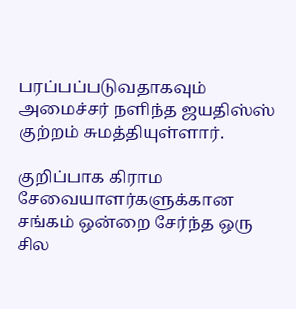பரப்பப்படுவதாகவும் அமைச்சர் நளிந்த ஜயதிஸ்ஸ் குற்றம் சுமத்தியுள்ளார்.

குறிப்பாக கிராம சேவையாளர்களுக்கான சங்கம் ஒன்றை சேர்ந்த ஒரு சில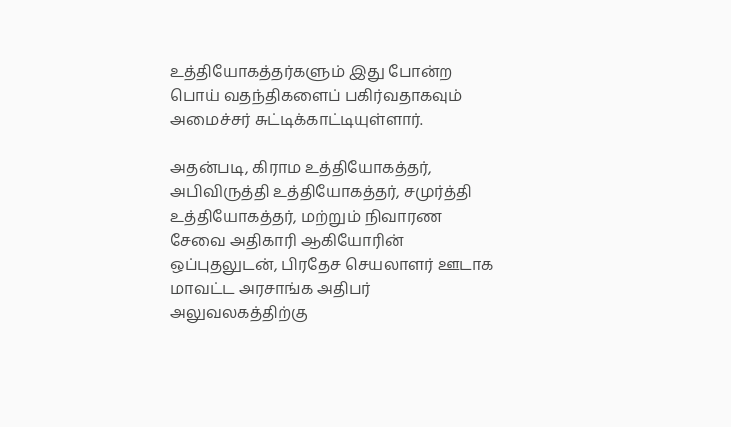உத்தியோகத்தர்களும் இது போன்ற பொய் வதந்திகளைப் பகிர்வதாகவும் அமைச்சர் சுட்டிக்காட்டியுள்ளார்.

அதன்படி, கிராம உத்தியோகத்தர், அபிவிருத்தி உத்தியோகத்தர், சமுர்த்தி உத்தியோகத்தர், மற்றும் நிவாரண சேவை அதிகாரி ஆகியோரின் ஒப்புதலுடன், பிரதேச செயலாளர் ஊடாக மாவட்ட அரசாங்க அதிபர் அலுவலகத்திற்கு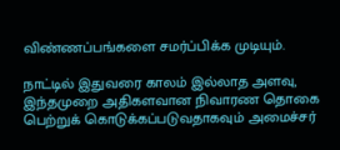விண்ணப்பங்களை சமர்ப்பிக்க முடியும்.

நாட்டில் இதுவரை காலம் இல்லாத அளவு, இந்தமுறை அதிகளவான நிவாரண தொகை பெற்றுக் கொடுக்கப்படுவதாகவும் அமைச்சர்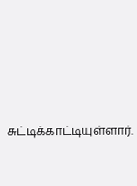சுட்டிக்காட்டியுள்ளார்.